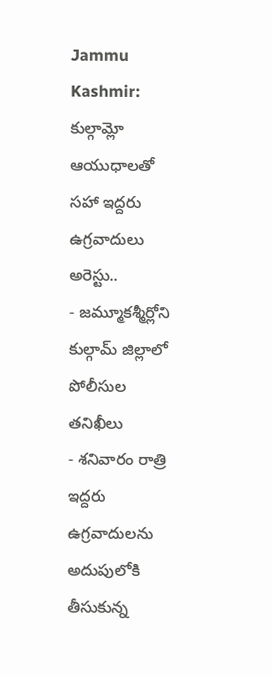Jammu Kashmir: కుల్గామ్లో ఆయుధాలతో సహా ఇద్దరు ఉగ్రవాదులు అరెస్టు..
- జమ్మూకశ్మీర్లోని కుల్గామ్ జిల్లాలో పోలీసుల తనిఖీలు
- శనివారం రాత్రి ఇద్దరు ఉగ్రవాదులను అదుపులోకి తీసుకున్న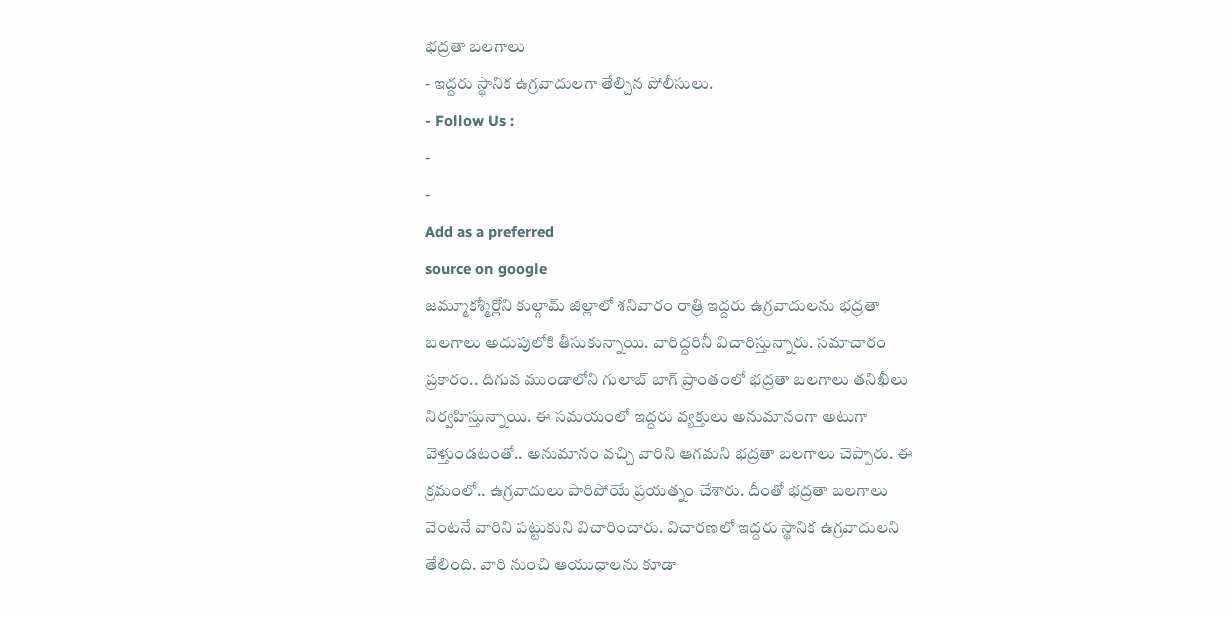భద్రతా బలగాలు
- ఇద్దరు స్థానిక ఉగ్రవాదులగా తేల్చిన పోలీసులు.
- Follow Us :
-
-
Add as a preferred
source on google
జమ్మూకశ్మీర్లోని కుల్గామ్ జిల్లాలో శనివారం రాత్రి ఇద్దరు ఉగ్రవాదులను భద్రతా బలగాలు అదుపులోకి తీసుకున్నాయి. వారిద్దరినీ విచారిస్తున్నారు. సమాచారం ప్రకారం.. దిగువ ముండాలోని గులాబ్ బాగ్ ప్రాంతంలో భద్రతా బలగాలు తనిఖీలు నిర్వహిస్తున్నాయి. ఈ సమయంలో ఇద్దరు వ్యక్తులు అనుమానంగా అటుగా వెళ్తుండటంతో.. అనుమానం వచ్చి వారిని ఆగమని భద్రతా బలగాలు చెప్పారు. ఈ క్రమంలో.. ఉగ్రవాదులు పారిపోయే ప్రయత్నం చేశారు. దీంతో భద్రతా బలగాలు వెంటనే వారిని పట్టుకుని విచారించారు. విచారణలో ఇద్దరు స్థానిక ఉగ్రవాదులని తేలింది. వారి నుంచి ఆయుధాలను కూడా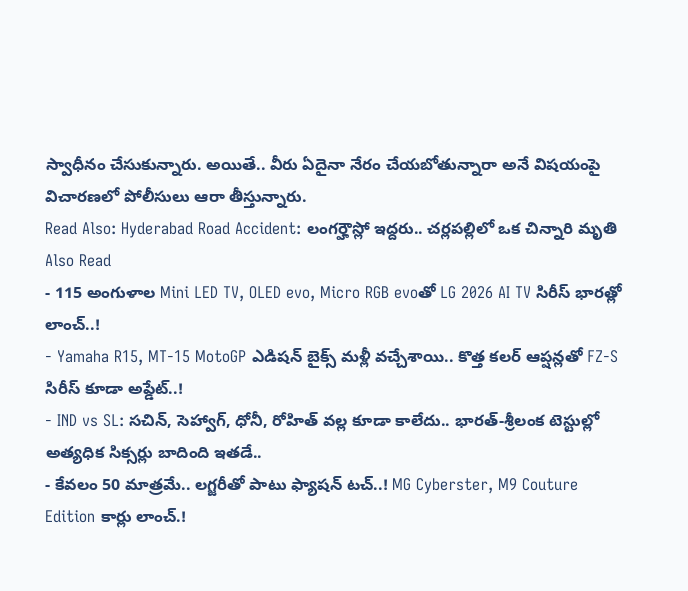స్వాధీనం చేసుకున్నారు. అయితే.. వీరు ఏదైనా నేరం చేయబోతున్నారా అనే విషయంపై విచారణలో పోలీసులు ఆరా తీస్తున్నారు.
Read Also: Hyderabad Road Accident: లంగర్హౌస్లో ఇద్దరు.. చర్లపల్లిలో ఒక చిన్నారి మృతి
Also Read
- 115 అంగుళాల Mini LED TV, OLED evo, Micro RGB evoతో LG 2026 AI TV సిరీస్ భారత్లో లాంచ్..!
- Yamaha R15, MT-15 MotoGP ఎడిషన్ బైక్స్ మళ్లీ వచ్చేశాయి.. కొత్త కలర్ ఆప్షన్లతో FZ-S సిరీస్ కూడా అప్డేట్..!
- IND vs SL: సచిన్, సెహ్వాగ్, ధోనీ, రోహిత్ వల్ల కూడా కాలేదు.. భారత్-శ్రీలంక టెస్టుల్లో అత్యధిక సిక్సర్లు బాదింది ఇతడే..
- కేవలం 50 మాత్రమే.. లగ్జరీతో పాటు ఫ్యాషన్ టచ్..! MG Cyberster, M9 Couture Edition కార్లు లాంచ్.!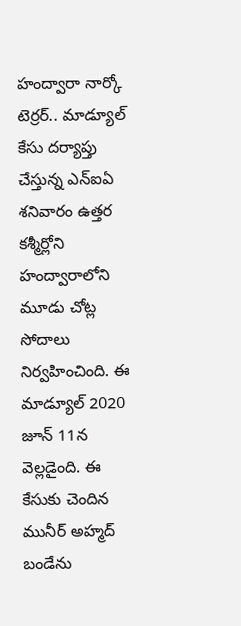హంద్వారా నార్కో టెర్రర్.. మాడ్యూల్ కేసు దర్యాప్తు చేస్తున్న ఎన్ఐఏ శనివారం ఉత్తర కశ్మీర్లోని హంద్వారాలోని మూడు చోట్ల సోదాలు నిర్వహించింది. ఈ మాడ్యూల్ 2020 జూన్ 11న వెల్లడైంది. ఈ కేసుకు చెందిన మునీర్ అహ్మద్ బండేను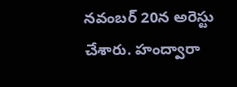నవంబర్ 20న అరెస్టు చేశారు. హంద్వారా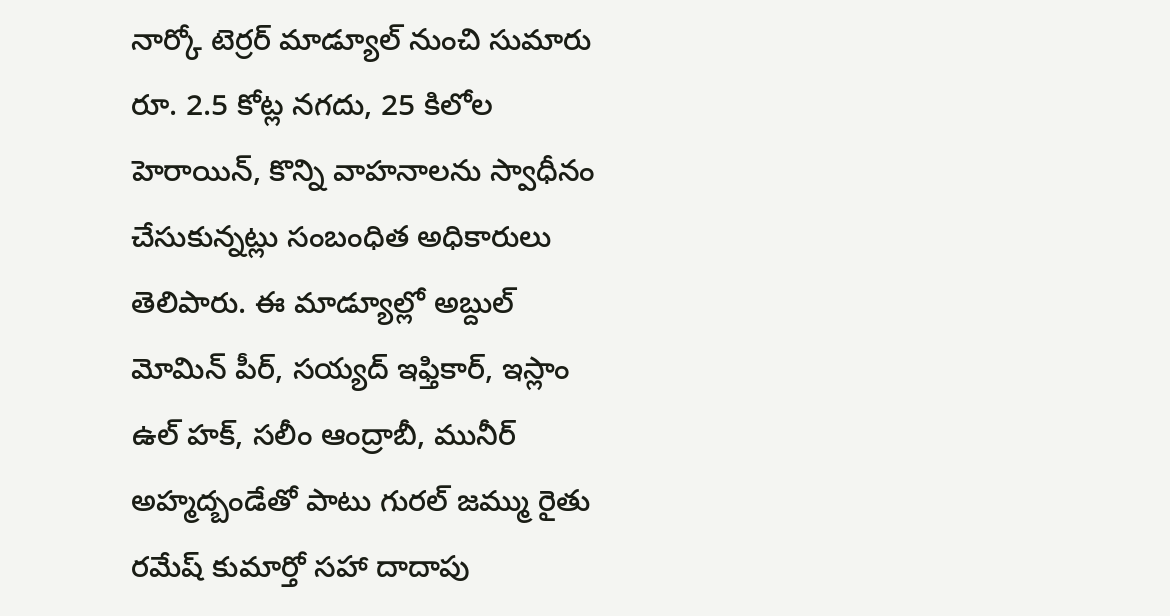నార్కో టెర్రర్ మాడ్యూల్ నుంచి సుమారు రూ. 2.5 కోట్ల నగదు, 25 కిలోల హెరాయిన్, కొన్ని వాహనాలను స్వాధీనం చేసుకున్నట్లు సంబంధిత అధికారులు తెలిపారు. ఈ మాడ్యూల్లో అబ్దుల్ మోమిన్ పీర్, సయ్యద్ ఇఫ్తికార్, ఇస్లాం ఉల్ హక్, సలీం ఆంద్రాబీ, మునీర్ అహ్మద్బండేతో పాటు గురల్ జమ్ము రైతు రమేష్ కుమార్తో సహా దాదాపు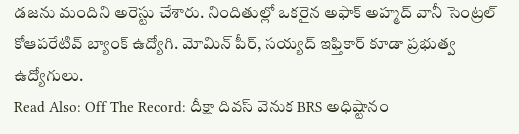డజను మందిని అరెస్టు చేశారు. నిందితుల్లో ఒకరైన అఫాక్ అహ్మద్ వానీ సెంట్రల్ కోఆపరేటివ్ బ్యాంక్ ఉద్యోగి. మోమిన్ పీర్, సయ్యద్ ఇఫ్తికార్ కూడా ప్రభుత్వ ఉద్యోగులు.
Read Also: Off The Record: దీక్షా దివస్ వెనుక BRS అధిష్టానం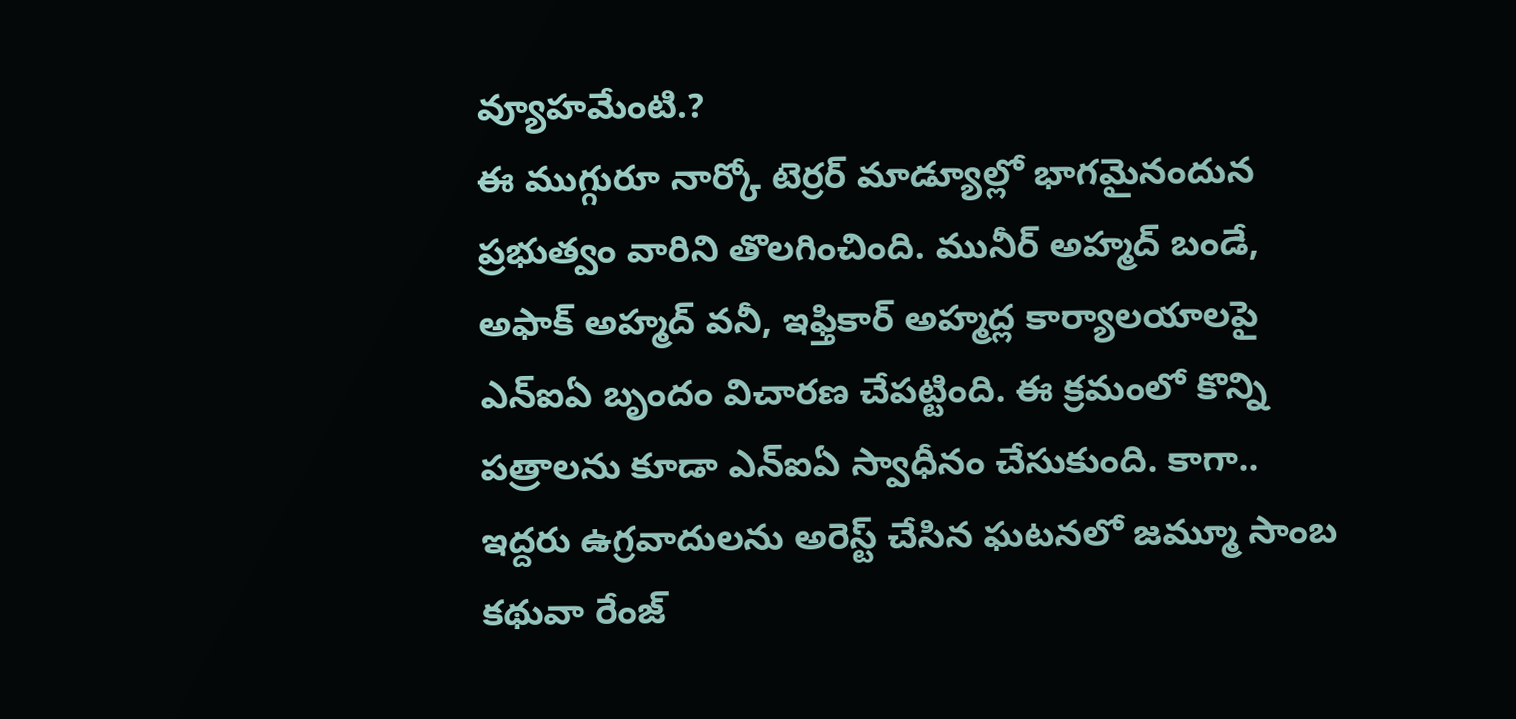వ్యూహమేంటి.?
ఈ ముగ్గురూ నార్కో టెర్రర్ మాడ్యూల్లో భాగమైనందున ప్రభుత్వం వారిని తొలగించింది. మునీర్ అహ్మద్ బండే, అఫాక్ అహ్మద్ వనీ, ఇఫ్తికార్ అహ్మద్ల కార్యాలయాలపై ఎన్ఐఏ బృందం విచారణ చేపట్టింది. ఈ క్రమంలో కొన్ని పత్రాలను కూడా ఎన్ఐఏ స్వాధీనం చేసుకుంది. కాగా.. ఇద్దరు ఉగ్రవాదులను అరెస్ట్ చేసిన ఘటనలో జమ్మూ సాంబ కథువా రేంజ్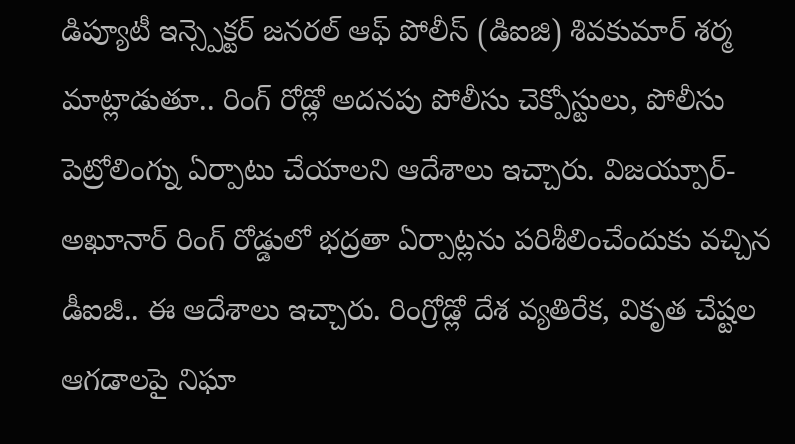డిప్యూటీ ఇన్స్పెక్టర్ జనరల్ ఆఫ్ పోలీస్ (డిఐజి) శివకుమార్ శర్మ మాట్లాడుతూ.. రింగ్ రోడ్లో అదనపు పోలీసు చెక్పోస్టులు, పోలీసు పెట్రోలింగ్ను ఏర్పాటు చేయాలని ఆదేశాలు ఇచ్చారు. విజయ్పూర్-అఖూనార్ రింగ్ రోడ్డులో భద్రతా ఏర్పాట్లను పరిశీలించేందుకు వచ్చిన డీఐజీ.. ఈ ఆదేశాలు ఇచ్చారు. రింగ్రోడ్లో దేశ వ్యతిరేక, వికృత చేష్టల ఆగడాలపై నిఘా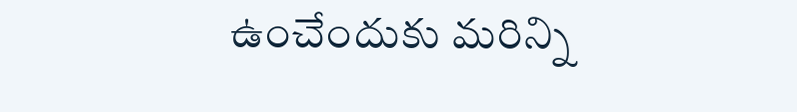ఉంచేందుకు మరిన్ని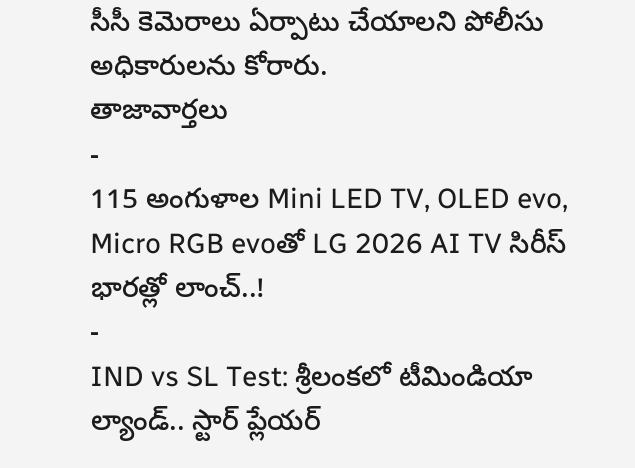సీసీ కెమెరాలు ఏర్పాటు చేయాలని పోలీసు అధికారులను కోరారు.
తాజావార్తలు
-
115 అంగుళాల Mini LED TV, OLED evo, Micro RGB evoతో LG 2026 AI TV సిరీస్ భారత్లో లాంచ్..!
-
IND vs SL Test: శ్రీలంకలో టీమిండియా ల్యాండ్.. స్టార్ ప్లేయర్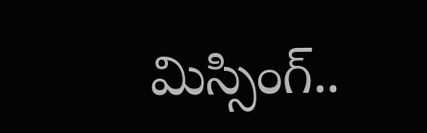మిస్సింగ్..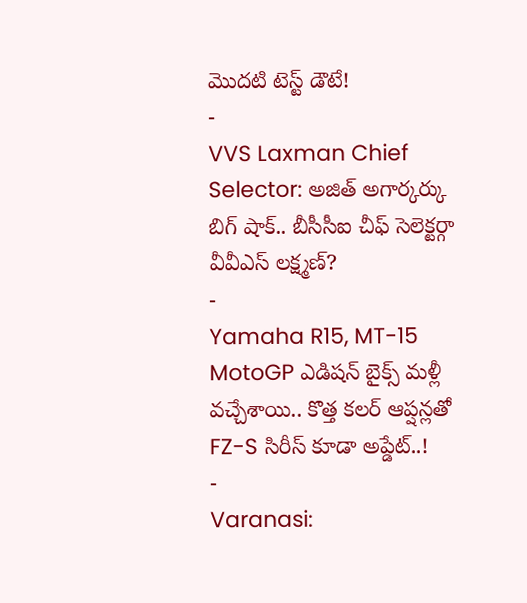మొదటి టెస్ట్ డౌటే!
-
VVS Laxman Chief Selector: అజిత్ అగార్కర్కు బిగ్ షాక్.. బీసీసీఐ చీఫ్ సెలెక్టర్గా వీవీఎస్ లక్ష్మణ్?
-
Yamaha R15, MT-15 MotoGP ఎడిషన్ బైక్స్ మళ్లీ వచ్చేశాయి.. కొత్త కలర్ ఆప్షన్లతో FZ-S సిరీస్ కూడా అప్డేట్..!
-
Varanasi: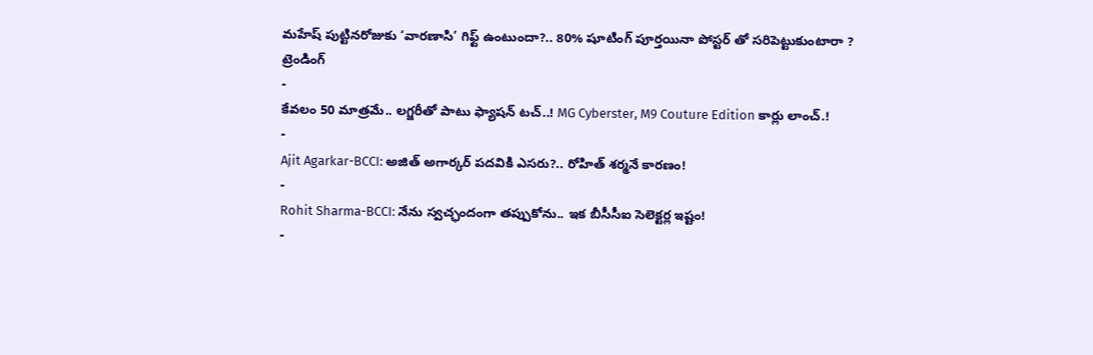మహేష్ పుట్టినరోజుకు ‘వారణాసి’ గిఫ్ట్ ఉంటుందా?.. 80% షూటింగ్ పూర్తయినా పోస్టర్ తో సరిపెట్టుకుంటారా ?
ట్రెండింగ్
-
కేవలం 50 మాత్రమే.. లగ్జరీతో పాటు ఫ్యాషన్ టచ్..! MG Cyberster, M9 Couture Edition కార్లు లాంచ్.!
-
Ajit Agarkar-BCCI: అజిత్ అగార్కర్ పదవికి ఎసరు?.. రోహిత్ శర్మనే కారణం!
-
Rohit Sharma-BCCI: నేను స్వచ్ఛందంగా తప్పుకోను.. ఇక బీసీసీఐ సెలెక్టర్ల ఇష్టం!
-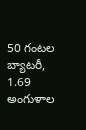50 గంటల బ్యాటరీ, 1.69 అంగుళాల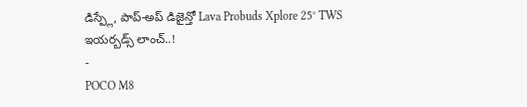డిస్ప్లే, పాప్-అప్ డిజైన్తో Lava Probuds Xplore 25° TWS ఇయర్బడ్స్ లాంచ్..!
-
POCO M8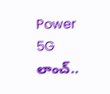Power 5G లాంచ్..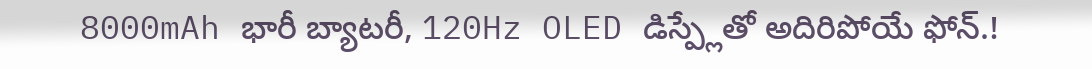8000mAh భారీ బ్యాటరీ, 120Hz OLED డిస్ప్లేతో అదిరిపోయే ఫోన్.!